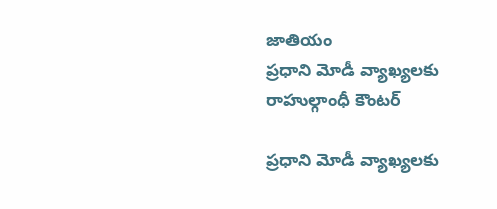జాతియం
ప్రధాని మోడీ వ్యాఖ్యలకు రాహుల్గాంధీ కౌంటర్

ప్రధాని మోడీ వ్యాఖ్యలకు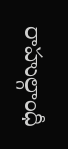రాహుల్గాంధీ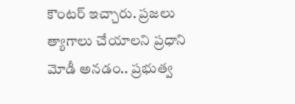కౌంటర్ ఇచ్చారు. ప్రజలు త్యాగాలు చేయాలని ప్రధాని మోడీ అనడం.. ప్రభుత్వ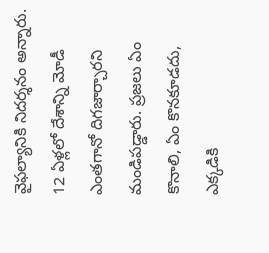వైఫల్యానికి నిదర్శనం అన్నారు. 12 ఏళ్లలో దేశాన్ని మోడీ ఎంతగానో దిగజార్చారని మండిపడ్డారు. ప్రజలు ఏం కొనాలి, ఏం కొనకూడదు, ఎక్కడికి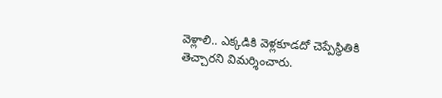వెళ్లాలి.. ఎక్కడికి వెళ్లకూడదో చెప్పేస్థితికి తెచ్చారని విమర్శించారు.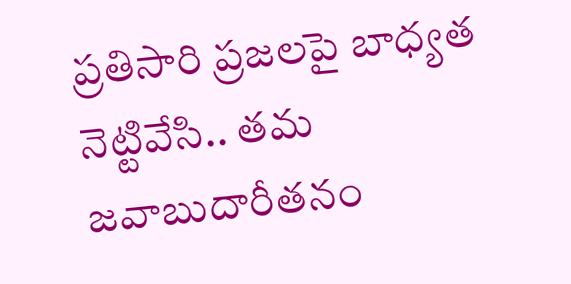ప్రతిసారి ప్రజలపై బాధ్యత నెట్టివేసి.. తమ జవాబుదారీతనం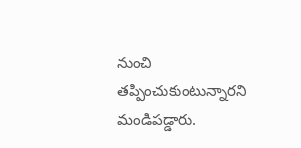నుంచి తప్పించుకుంటున్నారని మండిపడ్డారు.